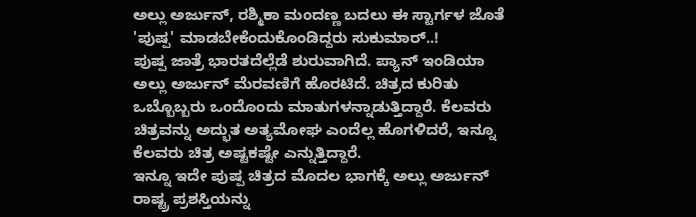ಅಲ್ಲು ಅರ್ಜುನ್, ರಶ್ಮಿಕಾ ಮಂದಣ್ಣ ಬದಲು ಈ ಸ್ಟಾರ್ಗಳ ಜೊತೆ 'ಪುಷ್ಪ' ಮಾಡಬೇಕೆಂದುಕೊಂಡಿದ್ದರು ಸುಕುಮಾರ್..!
ಪುಷ್ಪ ಜಾತ್ರೆ ಭಾರತದೆಲ್ಲೆಡೆ ಶುರುವಾಗಿದೆ. ಪ್ಯಾನ್ ಇಂಡಿಯಾ ಅಲ್ಲು ಅರ್ಜುನ್ ಮೆರವಣಿಗೆ ಹೊರಟಿದೆ. ಚಿತ್ರದ ಕುರಿತು ಒಬ್ಬೊಬ್ಬರು ಒಂದೊಂದು ಮಾತುಗಳನ್ನಾಡುತ್ತಿದ್ದಾರೆ. ಕೆಲವರು ಚಿತ್ರವನ್ನು ಅದ್ಭುತ ಅತ್ಯಮೋಘ ಎಂದೆಲ್ಲ ಹೊಗಳಿದರೆ, ಇನ್ನೂ ಕೆಲವರು ಚಿತ್ರ ಅಷ್ಟಕಷ್ಟೇ ಎನ್ನುತ್ತಿದ್ದಾರೆ.
ಇನ್ನೂ ಇದೇ ಪುಷ್ಪ ಚಿತ್ರದ ಮೊದಲ ಭಾಗಕ್ಕೆ ಅಲ್ಲು ಅರ್ಜುನ್ ರಾಷ್ಟ್ರ ಪ್ರಶಸ್ತಿಯನ್ನು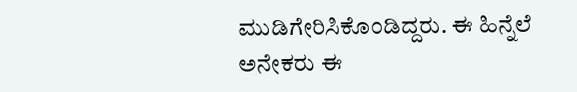ಮುಡಿಗೇರಿಸಿಕೊಂಡಿದ್ದರು. ಈ ಹಿನ್ನೆಲೆ ಅನೇಕರು ಈ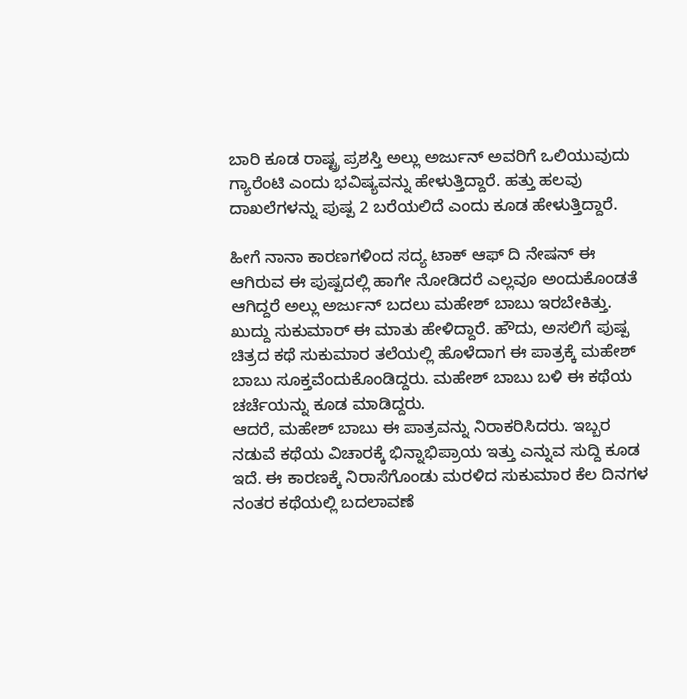ಬಾರಿ ಕೂಡ ರಾಷ್ಟ್ರ ಪ್ರಶಸ್ತಿ ಅಲ್ಲು ಅರ್ಜುನ್ ಅವರಿಗೆ ಒಲಿಯುವುದು ಗ್ಯಾರೆಂಟಿ ಎಂದು ಭವಿಷ್ಯವನ್ನು ಹೇಳುತ್ತಿದ್ದಾರೆ. ಹತ್ತು ಹಲವು ದಾಖಲೆಗಳನ್ನು ಪುಷ್ಪ 2 ಬರೆಯಲಿದೆ ಎಂದು ಕೂಡ ಹೇಳುತ್ತಿದ್ದಾರೆ.

ಹೀಗೆ ನಾನಾ ಕಾರಣಗಳಿಂದ ಸದ್ಯ ಟಾಕ್ ಆಫ್ ದಿ ನೇಷನ್ ಈ ಆಗಿರುವ ಈ ಪುಷ್ಪದಲ್ಲಿ ಹಾಗೇ ನೋಡಿದರೆ ಎಲ್ಲವೂ ಅಂದುಕೊಂಡತೆ ಆಗಿದ್ದರೆ ಅಲ್ಲು ಅರ್ಜುನ್ ಬದಲು ಮಹೇಶ್ ಬಾಬು ಇರಬೇಕಿತ್ತು. ಖುದ್ದು ಸುಕುಮಾರ್ ಈ ಮಾತು ಹೇಳಿದ್ದಾರೆ. ಹೌದು, ಅಸಲಿಗೆ ಪುಷ್ಪ ಚಿತ್ರದ ಕಥೆ ಸುಕುಮಾರ ತಲೆಯಲ್ಲಿ ಹೊಳೆದಾಗ ಈ ಪಾತ್ರಕ್ಕೆ ಮಹೇಶ್ ಬಾಬು ಸೂಕ್ತವೆಂದುಕೊಂಡಿದ್ದರು. ಮಹೇಶ್ ಬಾಬು ಬಳಿ ಈ ಕಥೆಯ ಚರ್ಚೆಯನ್ನು ಕೂಡ ಮಾಡಿದ್ದರು.
ಆದರೆ, ಮಹೇಶ್ ಬಾಬು ಈ ಪಾತ್ರವನ್ನು ನಿರಾಕರಿಸಿದರು. ಇಬ್ಬರ ನಡುವೆ ಕಥೆಯ ವಿಚಾರಕ್ಕೆ ಭಿನ್ನಾಭಿಪ್ರಾಯ ಇತ್ತು ಎನ್ನುವ ಸುದ್ದಿ ಕೂಡ ಇದೆ. ಈ ಕಾರಣಕ್ಕೆ ನಿರಾಸೆಗೊಂಡು ಮರಳಿದ ಸುಕುಮಾರ ಕೆಲ ದಿನಗಳ ನಂತರ ಕಥೆಯಲ್ಲಿ ಬದಲಾವಣೆ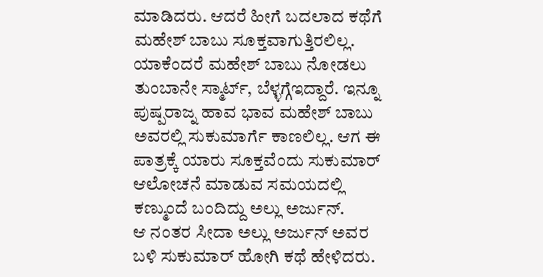ಮಾಡಿದರು. ಆದರೆ ಹೀಗೆ ಬದಲಾದ ಕಥೆಗೆ ಮಹೇಶ್ ಬಾಬು ಸೂಕ್ತವಾಗುತ್ತಿರಲಿಲ್ಲ. ಯಾಕೆಂದರೆ ಮಹೇಶ್ ಬಾಬು ನೋಡಲು ತುಂಬಾನೇ ಸ್ಮಾರ್ಟ್, ಬೆಳ್ಳಗ್ಗೆಇದ್ದಾರೆ. ಇನ್ನೂ ಪುಷ್ಪರಾಜ್ನ ಹಾವ ಭಾವ ಮಹೇಶ್ ಬಾಬು ಅವರಲ್ಲಿ ಸುಕುಮಾರ್ಗೆ ಕಾಣಲಿಲ್ಲ. ಆಗ ಈ ಪಾತ್ರಕ್ಕೆ ಯಾರು ಸೂಕ್ತವೆಂದು ಸುಕುಮಾರ್ ಆಲೋಚನೆ ಮಾಡುವ ಸಮಯದಲ್ಲಿ ಕಣ್ಮುಂದೆ ಬಂದಿದ್ದು ಅಲ್ಲು ಅರ್ಜುನ್.
ಆ ನಂತರ ಸೀದಾ ಅಲ್ಲು ಅರ್ಜುನ್ ಅವರ ಬಳಿ ಸುಕುಮಾರ್ ಹೋಗಿ ಕಥೆ ಹೇಳಿದರು.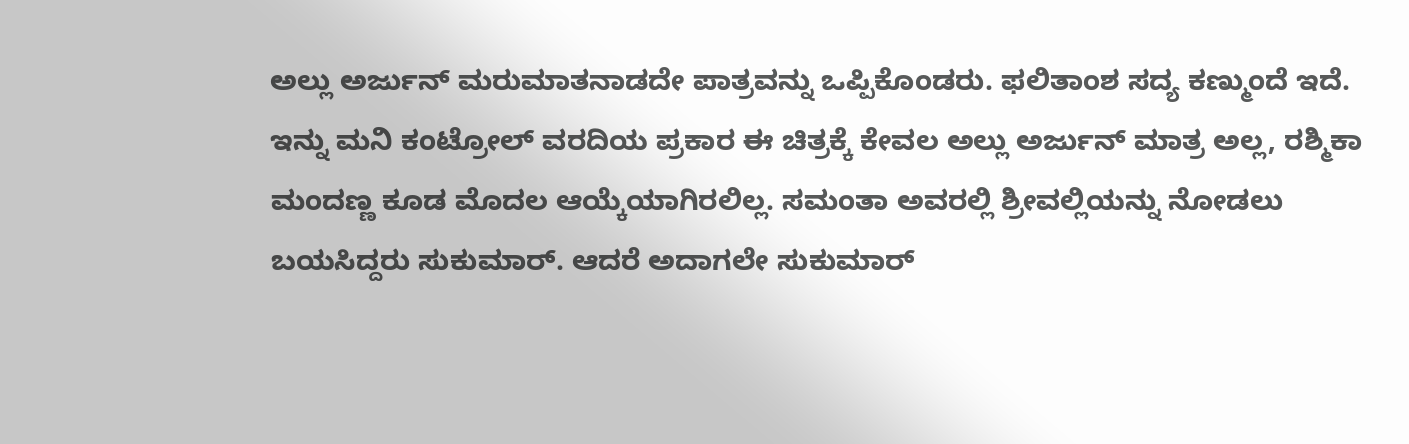ಅಲ್ಲು ಅರ್ಜುನ್ ಮರುಮಾತನಾಡದೇ ಪಾತ್ರವನ್ನು ಒಪ್ಪಿಕೊಂಡರು. ಫಲಿತಾಂಶ ಸದ್ಯ ಕಣ್ಮುಂದೆ ಇದೆ. ಇನ್ನು ಮನಿ ಕಂಟ್ರೋಲ್ ವರದಿಯ ಪ್ರಕಾರ ಈ ಚಿತ್ರಕ್ಕೆ ಕೇವಲ ಅಲ್ಲು ಅರ್ಜುನ್ ಮಾತ್ರ ಅಲ್ಲ, ರಶ್ಮಿಕಾ ಮಂದಣ್ಣ ಕೂಡ ಮೊದಲ ಆಯ್ಕೆಯಾಗಿರಲಿಲ್ಲ. ಸಮಂತಾ ಅವರಲ್ಲಿ ಶ್ರೀವಲ್ಲಿಯನ್ನು ನೋಡಲು ಬಯಸಿದ್ದರು ಸುಕುಮಾರ್. ಆದರೆ ಅದಾಗಲೇ ಸುಕುಮಾರ್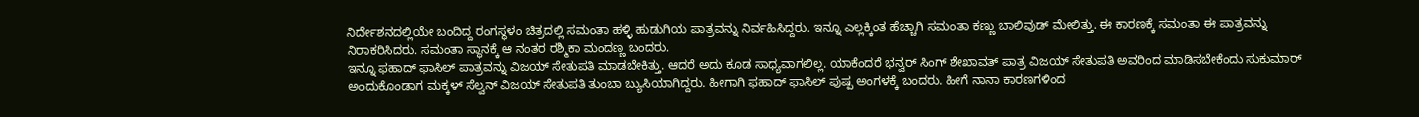ನಿರ್ದೇಶನದಲ್ಲಿಯೇ ಬಂದಿದ್ದ ರಂಗಸ್ಥಳಂ ಚಿತ್ರದಲ್ಲಿ ಸಮಂತಾ ಹಳ್ಳಿ ಹುಡುಗಿಯ ಪಾತ್ರವನ್ನು ನಿರ್ವಹಿಸಿದ್ದರು. ಇನ್ನೂ ಎಲ್ಲಕ್ಕಿಂತ ಹೆಚ್ಚಾಗಿ ಸಮಂತಾ ಕಣ್ಣು ಬಾಲಿವುಡ್ ಮೇಲಿತ್ತು. ಈ ಕಾರಣಕ್ಕೆ ಸಮಂತಾ ಈ ಪಾತ್ರವನ್ನು ನಿರಾಕರಿಸಿದರು. ಸಮಂತಾ ಸ್ಥಾನಕ್ಕೆ ಆ ನಂತರ ರಶ್ಮಿಕಾ ಮಂದಣ್ಣ ಬಂದರು.
ಇನ್ನೂ ಫಹಾದ್ ಫಾಸಿಲ್ ಪಾತ್ರವನ್ನು ವಿಜಯ್ ಸೇತುಪತಿ ಮಾಡಬೇಕಿತ್ತು. ಆದರೆ ಅದು ಕೂಡ ಸಾಧ್ಯವಾಗಲಿಲ್ಲ. ಯಾಕೆಂದರೆ ಭನ್ವರ್ ಸಿಂಗ್ ಶೇಖಾವತ್ ಪಾತ್ರ ವಿಜಯ್ ಸೇತುಪತಿ ಅವರಿಂದ ಮಾಡಿಸಬೇಕೆಂದು ಸುಕುಮಾರ್ ಅಂದುಕೊಂಡಾಗ ಮಕ್ಕಳ್ ಸೆಲ್ವನ್ ವಿಜಯ್ ಸೇತುಪತಿ ತುಂಬಾ ಬ್ಯುಸಿಯಾಗಿದ್ದರು. ಹೀಗಾಗಿ ಫಹಾದ್ ಫಾಸಿಲ್ ಪುಷ್ಪ ಅಂಗಳಕ್ಕೆ ಬಂದರು. ಹೀಗೆ ನಾನಾ ಕಾರಣಗಳಿಂದ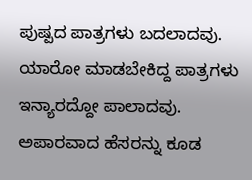ಪುಷ್ಪದ ಪಾತ್ರಗಳು ಬದಲಾದವು. ಯಾರೋ ಮಾಡಬೇಕಿದ್ದ ಪಾತ್ರಗಳು ಇನ್ಯಾರದ್ದೋ ಪಾಲಾದವು. ಅಪಾರವಾದ ಹೆಸರನ್ನು ಕೂಡ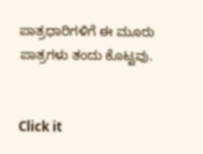ಪಾತ್ರಧಾರಿಗಳಿಗೆ ಈ ಮೂರು ಪಾತ್ರಗಳು ತಂದು ಕೊಟ್ಟವು.


Click it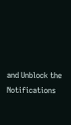and Unblock the Notifications